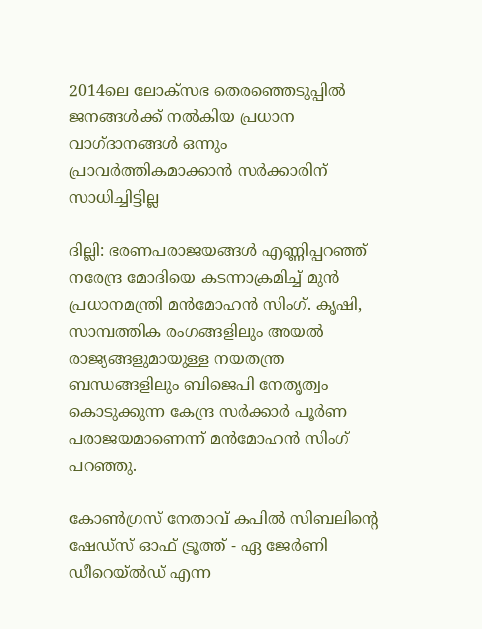2014ലെ ലോക്സഭ തെരഞ്ഞെടുപ്പില്‍ ജനങ്ങള്‍ക്ക് നല്‍കിയ പ്രധാന വാഗ്ദാനങ്ങള്‍ ഒന്നും പ്രാവര്‍ത്തികമാക്കാന്‍ സര്‍ക്കാരിന് സാധിച്ചിട്ടില്ല

ദില്ലി: ഭരണപരാജയങ്ങള്‍ എണ്ണിപ്പറഞ്ഞ് നരേന്ദ്ര മോദിയെ കടന്നാക്രമിച്ച് മുന്‍ പ്രധാനമന്ത്രി മന്‍മോഹന്‍ സിംഗ്. കൃഷി, സാമ്പത്തിക രംഗങ്ങളിലും അയല്‍ രാജ്യങ്ങളുമായുള്ള നയതന്ത്ര ബന്ധങ്ങളിലും ബിജെപി നേതൃത്വം കൊടുക്കുന്ന കേന്ദ്ര സര്‍ക്കാര്‍ പൂര്‍ണ പരാജയമാണെന്ന് മന്‍മോഹന്‍ സിംഗ് പറഞ്ഞു.

കോണ്‍ഗ്രസ് നേതാവ് കപില്‍ സിബലിന്‍റെ ഷേഡ‍്സ് ഓഫ് ട്രൂത്ത് - ഏ ജേര്‍ണി ഡീറെയ്‍ല്‍ഡ് എന്ന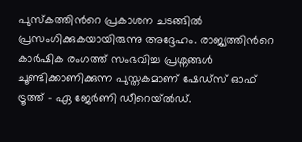പുസ്കത്തിന്‍റെ പ്രകാശന ചടങ്ങില്‍ പ്രസംഗിക്കുകയായിരുന്നു അദ്ദേഹം. രാജ്യത്തിന്‍റെ കാര്‍ഷിക രംഗത്ത് സംഭവിച്ച പ്രശ്നങ്ങള്‍ ചൂണ്ടിക്കാണിക്കുന്ന പുസ്തകമാണ് ഷേഡ‍്സ് ഓഫ് ട്രൂത്ത് - ഏ ജേര്‍ണി ഡീറെയ്‍ല്‍ഡ്.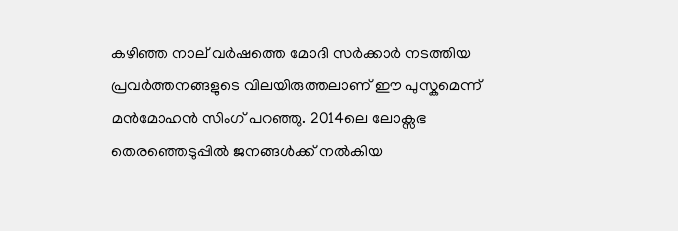കഴിഞ്ഞ നാല് വര്‍ഷത്തെ മോദി സര്‍ക്കാര്‍ നടത്തിയ പ്രവര്‍ത്തനങ്ങളുടെ വിലയിരുത്തലാണ് ഈ പുസ്കമെന്ന് മന്‍മോഹന്‍ സിംഗ് പറഞ്ഞു. 2014ലെ ലോക്സഭ തെരഞ്ഞെടുപ്പില്‍ ജനങ്ങള്‍ക്ക് നല്‍കിയ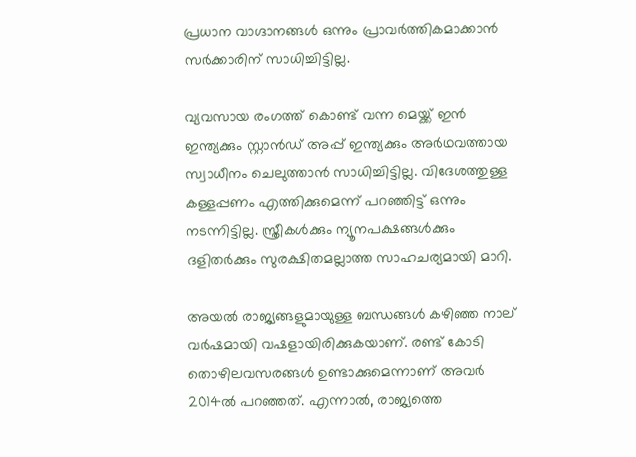പ്രധാന വാഗ്ദാനങ്ങള്‍ ഒന്നും പ്രാവര്‍ത്തികമാക്കാന്‍ സര്‍ക്കാരിന് സാധിച്ചിട്ടില്ല.

വ്യവസായ രംഗത്ത് കൊണ്ട് വന്ന മെയ്ക്ക് ഇന്‍ ഇന്ത്യക്കും സ്റ്റാന്‍ഡ് അപ്പ് ഇന്ത്യക്കും അര്‍ഥവത്തായ സ്വാധീനം ചെലുത്താന്‍ സാധിച്ചിട്ടില്ല. വിദേശത്തുള്ള കള്ളപ്പണം എത്തിക്കുമെന്ന് പറഞ്ഞിട്ട് ഒന്നും നടന്നിട്ടില്ല. സ്ത്രീകള്‍ക്കും ന്യൂനപക്ഷങ്ങള്‍ക്കും ദളിതര്‍ക്കും സുരക്ഷിതമല്ലാത്ത സാഹചര്യമായി മാറി.

അയല്‍ രാജ്യങ്ങളുമായുള്ള ബന്ധങ്ങള്‍ കഴിഞ്ഞ നാല് വര്‍ഷമായി വഷളായിരിക്കുകയാണ്. രണ്ട് കോടി തൊഴിലവസരങ്ങള്‍ ഉണ്ടാക്കുമെന്നാണ് അവര്‍ 2014ല്‍ പറഞ്ഞത്. എന്നാല്‍, രാജ്യത്തെ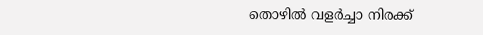തൊഴില്‍ വളര്‍ച്ചാ നിരക്ക്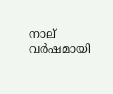നാല് വര്‍ഷമായി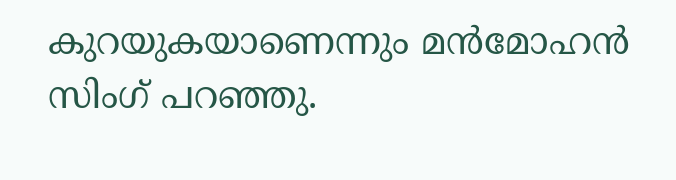കുറയുകയാണെന്നും മന്‍മോഹന്‍ സിംഗ് പറഞ്ഞു.